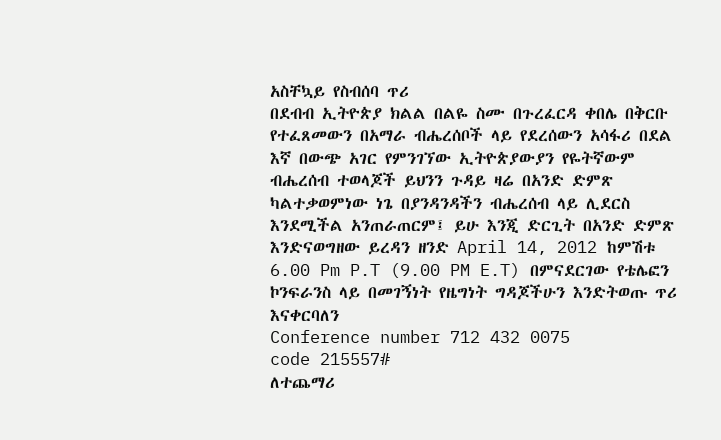አስቸኳይ የስብሰባ ጥሪ
በደብብ ኢትዮጵያ ክልል በልዬ ስሙ በጉረፈርዳ ቀበሌ በቅርቡ የተፈጸመውን በአማራ ብሔረሰቦች ላይ የደረሰውን አሳፋሪ በደል እኛ በውጭ አገር የምንገኘው ኢትዮጵያውያን የዬትኛውም ብሔረሰብ ተወላጆች ይህንን ጉዳይ ዛሬ በአንድ ድምጽ ካልተቃወምነው ነጌ በያንዳንዳችን ብሔረሰብ ላይ ሊደርስ እንደሚችል አንጠራጠርም፤ ይሁ እንጂ ድርጊት በአንድ ድምጽ እንድናወግዘው ይረዳን ዘንድ April 14, 2012 ከምሽቱ 6.00 Pm P.T (9.00 PM E.T) በምናደርገው የቴሌፎን ኮንፍራንስ ላይ በመገኝነት የዜግነት ግዳጆችሁን እንድትወጡ ጥሪ እናቀርባለን
Conference number 712 432 0075
code 215557#
ለተጨማሪ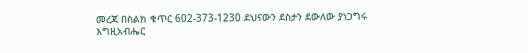መረጃ በስልክ ቁጥር 602-373-1230 ደህናውን ደስታን ደውለው ያነጋግሩ
እግዚአብሔር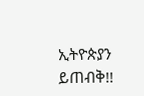ኢትዮጵያን ይጠብቅ!!